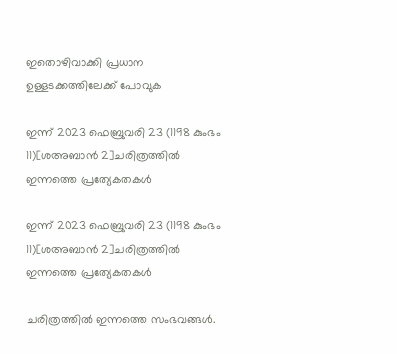ഇതൊഴിവാക്കി പ്രധാന ഉള്ളടക്കത്തിലേക്ക് പോവുക

ഇന്ന് 2023 ഫെബ്രുവരി 23 (1198 കുംഭം 11)[ശഅബാൻ 2]ചരിത്രത്തിൽ ഇന്നത്തെ പ്രത്യേകതകൾ

ഇന്ന് 2023 ഫെബ്രുവരി 23 (1198 കുംഭം 11)[ശഅബാൻ 2]ചരിത്രത്തിൽ ഇന്നത്തെ പ്രത്യേകതകൾ

ചരിത്രത്തിൽ ഇന്നത്തെ സംഭവങ്ങൾ.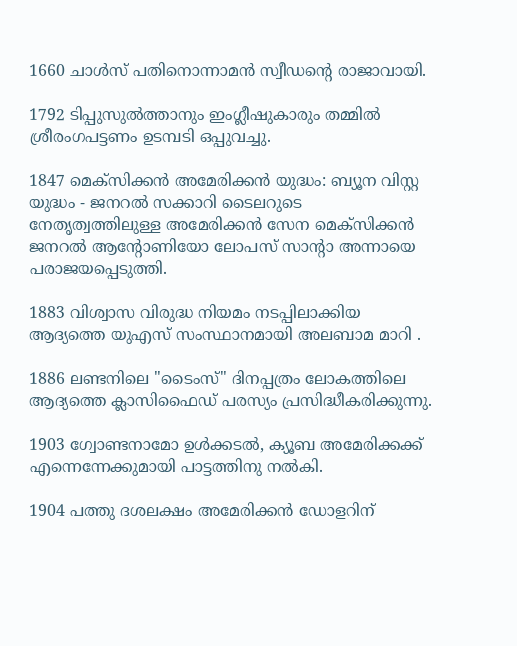1660 ചാൾസ് പതിനൊന്നാമൻ സ്വീഡന്റെ രാജാവായി.

1792 ടിപ്പുസുൽത്താനും ഇംഗ്ലീഷുകാരും തമ്മിൽ ശ്രീരംഗപട്ടണം ഉടമ്പടി ഒപ്പുവച്ചു.

1847 മെക്സിക്കൻ അമേരിക്കൻ യുദ്ധം: ബ്യൂന വിസ്റ്റ യുദ്ധം - ജനറൽ സക്കാറി ടൈലറുടെ നേതൃത്വത്തിലുള്ള അമേരിക്കൻ സേന മെക്സിക്കൻ ജനറൽ ആന്റോണിയോ ലോപസ് സാന്റാ അന്നായെ പരാജയപ്പെടുത്തി.

1883 വിശ്വാസ വിരുദ്ധ നിയമം നടപ്പിലാക്കിയ ആദ്യത്തെ യുഎസ് സംസ്ഥാനമായി അലബാമ മാറി .

1886 ലണ്ടനിലെ "ടൈംസ്" ദിനപ്പത്രം ലോകത്തിലെ ആദ്യത്തെ ക്ലാസിഫൈഡ് പരസ്യം പ്രസിദ്ധീകരിക്കുന്നു.

1903 ഗ്വോണ്ടനാമോ ഉൾക്കടൽ, ക്യൂബ അമേരിക്കക്ക് എന്നെന്നേക്കുമായി പാട്ടത്തിനു നൽകി.

1904 പത്തു ദശലക്ഷം അമേരിക്കൻ ഡോളറിന്‌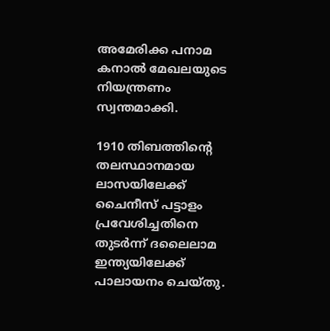അമേരിക്ക പനാമ കനാൽ മേഖലയുടെ നിയന്ത്രണം സ്വന്തമാക്കി.

1910 തിബത്തിന്റെ തലസ്ഥാനമായ ലാസയിലേക്ക് ചൈനീസ് പട്ടാളം പ്രവേശിച്ചതിനെ തുടർന്ന് ദലൈലാമ ഇന്ത്യയിലേക്ക് പാലായനം ചെയ്തു.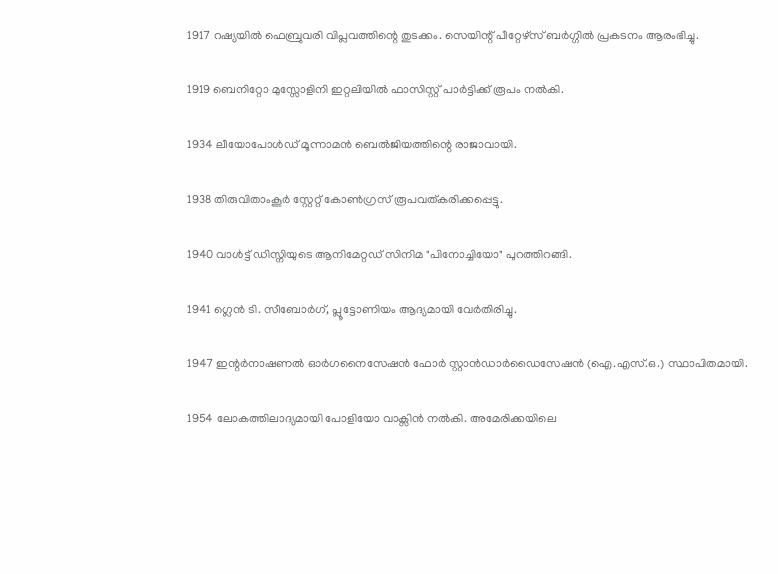1917 റഷ്യയിൽ ഫെബ്രുവരി വിപ്ലവത്തിന്റെ തുടക്കം. സെയിന്റ് പീറ്റേഴ്സ് ബർഗ്ഗിൽ പ്രകടനം ആരംഭിച്ചു.

1919 ബെനിറ്റോ മുസ്സോളിനി ഇറ്റലിയിൽ ഫാസിസ്റ്റ് പാർട്ടിക്ക് രൂപം നൽകി.

1934 ലീയോപോൾഡ് മൂന്നാമൻ ബെൽജിയത്തിന്റെ രാജാവായി.

1938 തിരുവിതാംകൂർ സ്റ്റേറ്റ് കോൺഗ്രസ് രൂപവത്കരിക്കപ്പെട്ടു.

1940 വാൾട്ട് ഡിസ്നിയുടെ ആനിമേറ്റഡ് സിനിമ "പിനോച്ചിയോ" പുറത്തിറങ്ങി.

1941 ഗ്ലെൻ ടി. സീബോർഗ്, പ്ലൂട്ടോണിയം ആദ്യമായി വേർതിരിച്ചു.

1947 ഇന്റർനാഷണൽ ഓർഗനൈസേഷൻ ഫോർ സ്റ്റാൻഡാർഡൈസേഷൻ (ഐ.എസ്.ഒ.) സ്ഥാപിതമായി.

1954 ലോകത്തിലാദ്യമായി പോളിയോ വാക്സിൻ നൽകി. അമേരിക്കയിലെ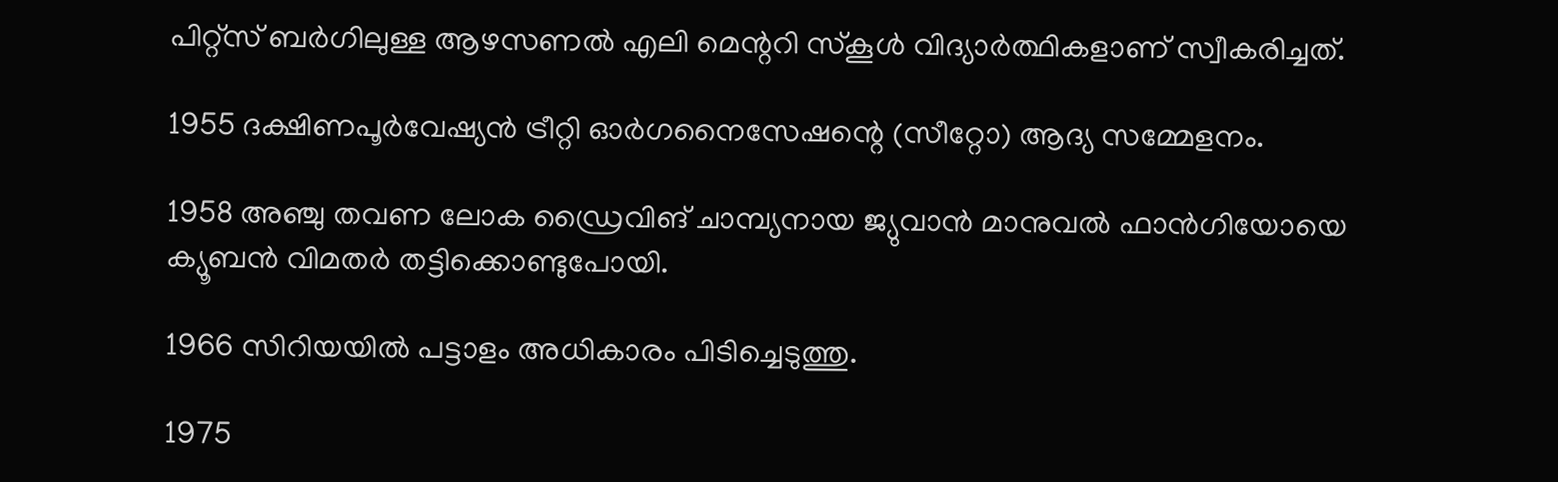പിറ്റ്സ് ബർഗിലുള്ള ആഴസണൽ എലി മെന്ററി സ്കൂൾ വിദ്യാർത്ഥികളാണ് സ്വീകരിച്ചത്.

1955 ദക്ഷിണപൂർ‌വേഷ്യൻ ട്രീറ്റി ഓർഗനൈസേഷന്റെ‍ (സീറ്റോ) ആദ്യ സമ്മേളനം.

1958 അഞ്ചു തവണ ലോക ഡ്രൈവിങ് ചാമ്പ്യനായ ജ്യുവാൻ മാനുവൽ ഫാൻഗിയോയെ ക്യൂബൻ വിമതർ തട്ടിക്കൊണ്ടുപോയി.

1966 സിറിയയിൽ പട്ടാളം അധികാരം പിടിച്ചെടുത്തു.

1975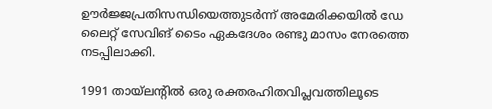ഊർജ്ജപ്രതിസന്ധിയെത്തുടർന്ന് അമേരിക്കയിൽ ഡേ ലൈറ്റ് സേവിങ് ടൈം ഏകദേശം രണ്ടു മാസം നേരത്തെ നടപ്പിലാക്കി.

1991 തായ്‌ലന്റിൽ ഒരു രക്തരഹിതവിപ്ലവത്തിലൂടെ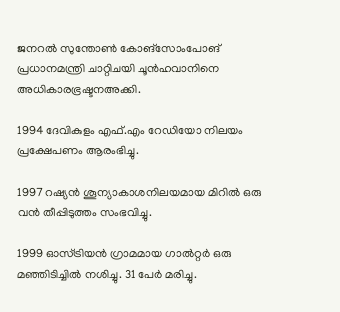ജനറൽ സുന്തോൺ കോങ്സോം‌പോങ് പ്രധാനമന്ത്രി ചാറ്റിചയി ചൂൻ‌ഹവാനിനെ അധികാരഭ്രഷ്ടനഅക്കി.

1994 ദേവികുളം എഫ്.എം റേഡിയോ നിലയം പ്രക്ഷേപണം ആരംഭിച്ചു.

1997 റഷ്യൻ ശൂന്യാകാശനിലയമായ മിറിൽ ഒരു വൻ തീപ്പിടുത്തം സംഭവിച്ചു.

1999 ഓസ്ട്രിയൻ ഗ്രാമമായ ഗാൽറ്റർ ഒരു മഞ്ഞിടിച്ചിൽ നശിച്ചു. 31 പേർ മരിച്ചു.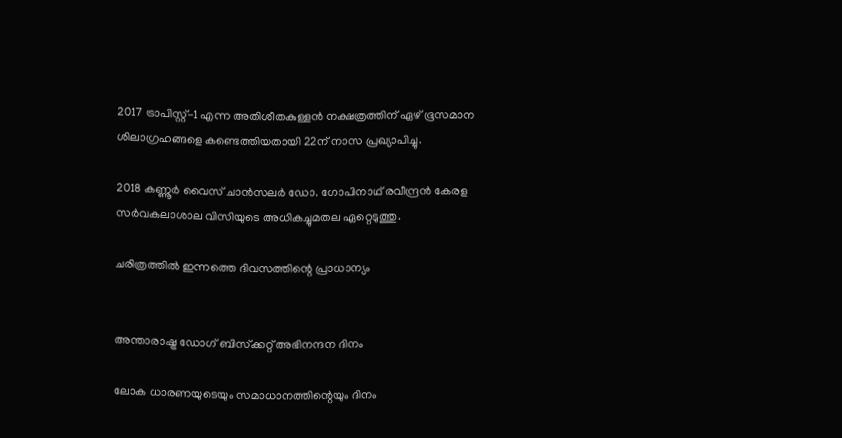2017 ട്രാപിസ്റ്റ്-1 എന്ന അതിശീതകുള്ളൻ നക്ഷത്രത്തിന് ഏഴ് ഭൂസമാന ശിലാഗ്രഹങ്ങളെ കണ്ടെത്തിയതായി 22ന് നാസ പ്രഖ്യാപിച്ചു.

2018 കണ്ണൂർ വൈസ് ചാൻസലർ ഡോ. ഗോപിനാഥ് രവീന്ദ്രന്‍ കേരള സർവകലാശാല വിസിയുടെ അധികച്ചുമതല ഏറ്റെടുത്തു.

ചരിത്രത്തിൽ ഇന്നത്തെ ദിവസത്തിന്റെ പ്രാധാന്യം


അന്താരാഷ്ട്ര ഡോഗ് ബിസ്‌ക്കറ്റ് അഭിനന്ദന ദിനം

ലോക ധാരണയുടെയും സമാധാനത്തിന്റെയും ദിനം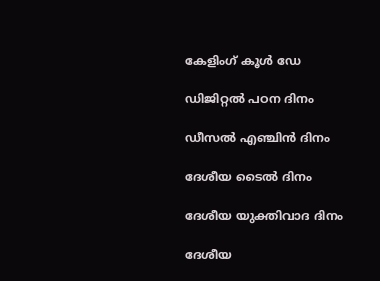കേളിംഗ് കൂൾ ഡേ

ഡിജിറ്റൽ പഠന ദിനം

ഡീസൽ എഞ്ചിൻ ദിനം

ദേശീയ ടൈൽ ദിനം

ദേശീയ യുക്തിവാദ ദിനം

ദേശീയ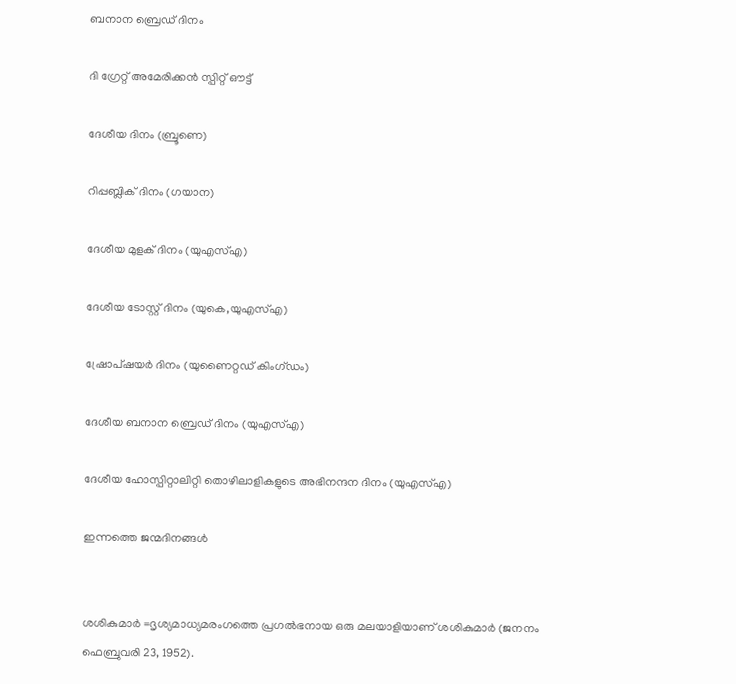ബനാന ബ്രെഡ് ദിനം

ദി ഗ്രേറ്റ് അമേരിക്കൻ സ്പിറ്റ് ഔട്ട്

ദേശീയ ദിനം (ബ്രൂണെ)

റിപ്പബ്ലിക് ദിനം (ഗയാന)

ദേശീയ മുളക് ദിനം (യുഎസ്എ)

ദേശീയ ടോസ്റ്റ് ദിനം (യുകെ,യുഎസ്എ)

ഷ്രോപ്ഷയർ ദിനം (യുണൈറ്റഡ് കിംഗ്ഡം)

ദേശീയ ബനാന ബ്രെഡ് ദിനം (യുഎസ്എ)

ദേശീയ ഹോസ്പിറ്റാലിറ്റി തൊഴിലാളികളുടെ അഭിനന്ദന ദിനം (യുഎസ്എ)

ഇന്നത്തെ ജന്മദിനങ്ങൾ


ശശികുമാർ =ദൃശ്യമാധ്യമരംഗത്തെ പ്രഗൽഭനായ ഒരു മലയാളിയാണ്‌ ശശികുമാർ (ജനനം ഫെബ്രുവരി 23, 1952).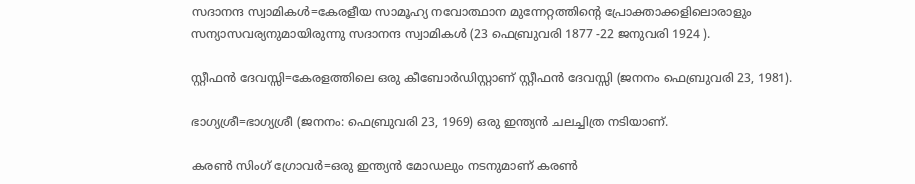സദാനന്ദ സ്വാമികൾ=കേരളീയ സാമൂഹ്യ നവോത്ഥാന മുന്നേറ്റത്തിന്റെ പ്രോക്താക്കളിലൊരാളും സന്യാസവര്യനുമായിരുന്നു സദാനന്ദ സ്വാമികൾ (23 ഫെബ്രുവരി 1877 -22 ജനുവരി 1924 ).

സ്റ്റീഫൻ ദേവസ്സി=കേരളത്തിലെ ഒരു കീബോർഡിസ്റ്റാണ് സ്റ്റീഫൻ ദേവസ്സി (ജനനം ഫെബ്രുവരി 23, 1981).

ഭാഗ്യശ്രീ=ഭാഗ്യശ്രീ (ജനനം: ഫെബ്രുവരി 23, 1969) ഒരു ഇന്ത്യൻ ചലച്ചിത്ര നടിയാണ്.

കരൺ സിംഗ് ഗ്രോവർ=ഒരു ഇന്ത്യൻ മോഡലും നടനുമാണ് കരൺ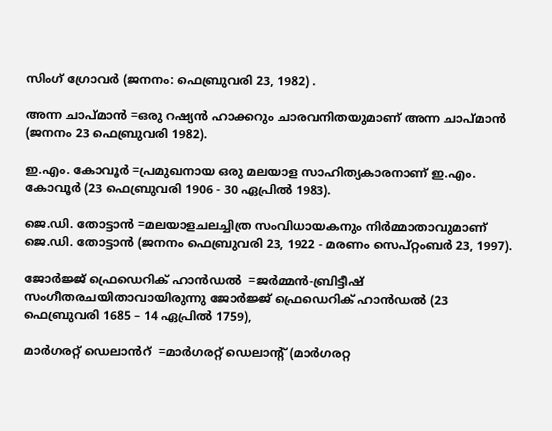സിംഗ് ഗ്രോവർ (ജനനം: ഫെബ്രുവരി 23, 1982) .

അന്ന ചാപ്‌മാൻ =ഒരു റഷ്യൻ ഹാക്കറും ചാരവനിതയുമാണ് അന്ന ചാപ്‌മാൻ (ജനനം 23 ഫെബ്രുവരി 1982).

ഇ.എം. കോവൂർ =പ്രമുഖനായ ഒരു മലയാള സാഹിത്യകാരനാണ് ഇ.എം. കോവൂർ (23 ഫെബ്രുവരി 1906 - 30 ഏപ്രിൽ 1983).

ജെ.ഡി. തോട്ടാൻ =മലയാളചലച്ചിത്ര സംവിധായകനും നിർമ്മാതാവുമാണ് ജെ.ഡി. തോട്ടാൻ (ജനനം ഫെബ്രുവരി 23, 1922 - മരണം സെപ്റ്റംബർ 23, 1997).

ജോർജ്ജ് ഫ്രെഡെറിക് ഹാൻഡൽ  =ജർമ്മൻ-ബ്രിട്ടീഷ് സംഗീതരചയിതാവായിരുന്നു ജോർജ്ജ് ഫ്രെഡെറിക് ഹാൻഡൽ (23 ഫെബ്രുവരി 1685 – 14 ഏപ്രിൽ 1759),

മാർഗരറ്റ് ഡെലാൻറ്  =മാർഗരറ്റ് ഡെലാന്റ് (മാർഗരറ്റ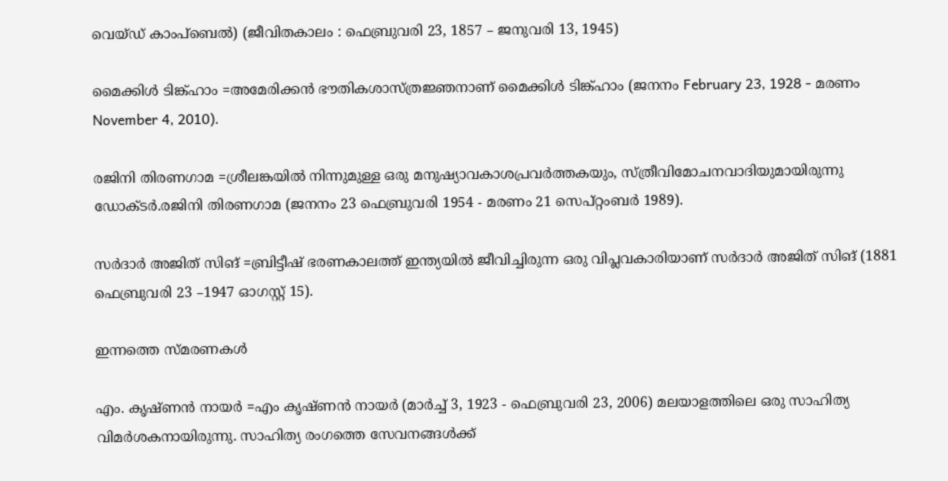വെയ്ഡ് കാംപ്ബെൽ) (ജീവിതകാലം : ഫെബ്രുവരി 23, 1857 – ജനുവരി 13, 1945)

മൈക്കിൾ ടിങ്ക്ഹാം =അമേരിക്കൻ ഭൗതികശാസ്ത്രജ്ഞനാണ് മൈക്കിൾ ടിങ്ക്ഹാം (ജനനം February 23, 1928 - മരണം November 4, 2010).

രജിനി തിരണഗാമ =ശ്രീലങ്കയിൽ നിന്നുമുള്ള ഒരു മനുഷ്യാവകാശപ്രവർത്തകയും, സ്ത്രീവിമോചനവാദിയുമായിരുന്നു ഡോക്ടർ.രജിനി തിരണഗാമ (ജനനം 23 ഫെബ്രുവരി 1954 - മരണം 21 സെപ്റ്റംബർ 1989).

സർദാർ അജിത് സിങ് =ബ്രിട്ടീഷ് ഭരണകാലത്ത് ഇന്ത്യയിൽ ജീവിച്ചിരുന്ന ഒരു വിപ്ലവകാരിയാണ് സർദാർ അജിത് സിങ് (1881 ഫെബ്രുവരി 23 –1947 ഓഗസ്റ്റ് 15).

ഇന്നത്തെ സ്മരണകൾ

എം. കൃഷ്ണൻ നായർ =എം കൃഷ്ണൻ നായർ (മാർച്ച് 3, 1923 - ഫെബ്രുവരി 23, 2006) മലയാളത്തിലെ ഒരു സാഹിത്യ വിമർശകനായിരുന്നു. സാഹിത്യ രംഗത്തെ സേവനങ്ങൾക്ക്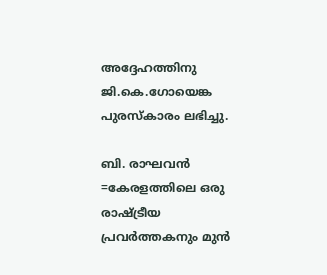അദ്ദേഹത്തിനു ജി.കെ.ഗോയെങ്ക പുരസ്കാരം ലഭിച്ചു.

ബി. രാഘവൻ =കേരളത്തിലെ ഒരു രാഷ്ട്രീയ പ്രവർത്തകനും മുൻ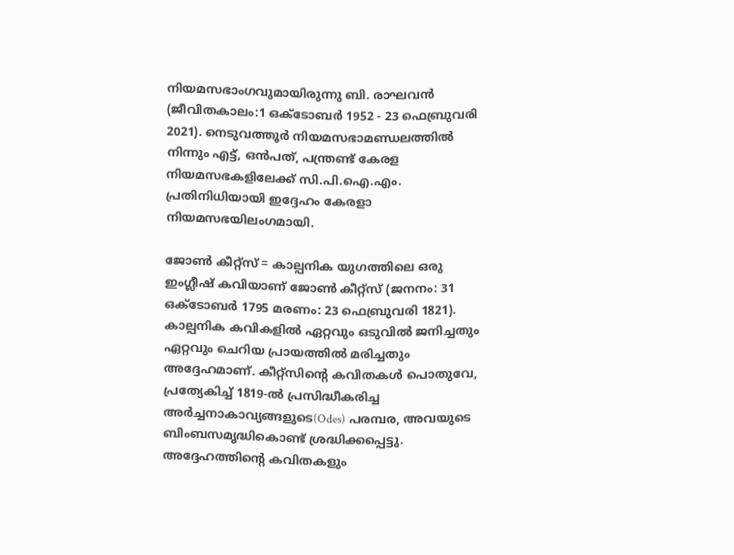നിയമസഭാംഗവുമായിരുന്നു ബി. രാഘവൻ (ജീവിതകാലം:1 ഒക്ടോബർ 1952 - 23 ഫെബ്രുവരി 2021). നെടുവത്തൂർ നിയമസഭാമണ്ഡലത്തിൽ നിന്നും എട്ട്, ഒൻപത്, പന്ത്രണ്ട് കേരള നിയമസഭകളിലേക്ക് സി.പി.ഐ.എം. പ്രതിനിധിയായി ഇദ്ദേഹം കേരളാ നിയമസഭയിലംഗമായി.

ജോൺ കീറ്റ്സ് = കാല്പനിക യുഗത്തിലെ ഒരു ഇംഗ്ലീഷ് കവിയാണ്‌ ജോൺ കീറ്റ്സ് (ജനനം: 31 ഒക്ടോബർ 1795 മരണം: 23 ഫെബ്രുവരി 1821). കാല്പനിക കവികളിൽ ഏറ്റവും ഒടുവിൽ ജനിച്ചതും ഏറ്റവും ചെറിയ പ്രായത്തിൽ മരിച്ചതും അദ്ദേഹമാണ്‌. കീറ്റ്സിന്റെ കവിതകൾ പൊതുവേ, പ്രത്യേകിച്ച് 1819-ൽ പ്രസിദ്ധീകരിച്ച അർച്ചനാകാവ്യങ്ങളുടെ(Odes) പരമ്പര, അവയുടെ ബിംബസമൃദ്ധികൊണ്ട് ശ്രദ്ധിക്കപ്പെട്ടു. അദ്ദേഹത്തിന്റെ കവിതകളും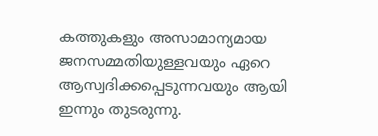കത്തുകളും അസാമാന്യമായ ജനസമ്മതിയുള്ളവയും ഏറെ ആസ്വദിക്കപ്പെടുന്നവയും ആയി ഇന്നും തുടരുന്നു.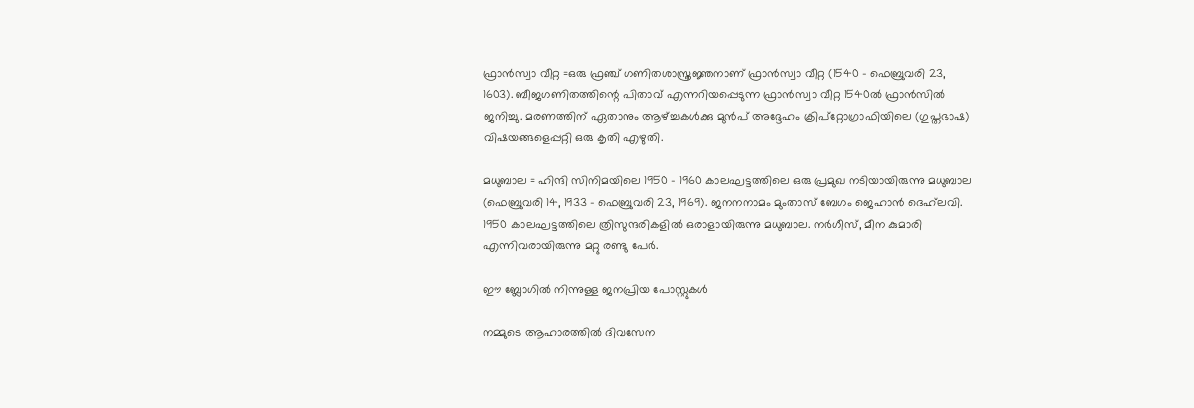ഫ്രാൻസ്വാ വീറ്റ =ഒരു ഫ്രഞ്ച് ഗണിതശാസ്ത്രജ്ഞനാണ് ഫ്രാൻസ്വാ വീറ്റ (1540 – ഫെബ്രുവരി 23, 1603). ബീജഗണിതത്തിന്റെ പിതാവ് എന്നറിയപ്പെടുന്ന ഫ്രാൻസ്വാ വീറ്റ 1540ൽ ഫ്രാൻസിൽ ജനിച്ചു. മരണത്തിന് ഏതാനും ആഴ്ച്ചകൾക്കു മുൻപ് അദ്ദേഹം ക്രിപ്റ്റോഗ്രാഫിയിലെ (ഗുപ്തഭാഷ) വിഷയങ്ങളെപ്പറ്റി ഒരു കൃതി എഴുതി.

മധുബാല = ഹിന്ദി സിനിമയിലെ 1950 - 1960 കാലഘട്ടത്തിലെ ഒരു പ്രമുഖ നടിയായിരുന്നു മധുബാല (ഫെബ്രുവരി 14, 1933 – ഫെബ്രുവരി 23, 1969). ജനനനാമം മുംതാസ് ബേഗം ജെഹാൻ ദെഹ്‌ലവി. 1950 കാലഘട്ടത്തിലെ ത്രിസുന്ദരികളിൽ ഒരാളായിരുന്നു മധുബാല. നർഗീസ്, മീന കുമാരി എന്നിവരായിരുന്നു മറ്റു രണ്ടു പേർ.

ഈ ബ്ലോഗിൽ നിന്നുള്ള ജനപ്രിയ പോസ്റ്റുകള്‍‌

നമ്മുടെ ആഹാരത്തിൽ ദിവസേന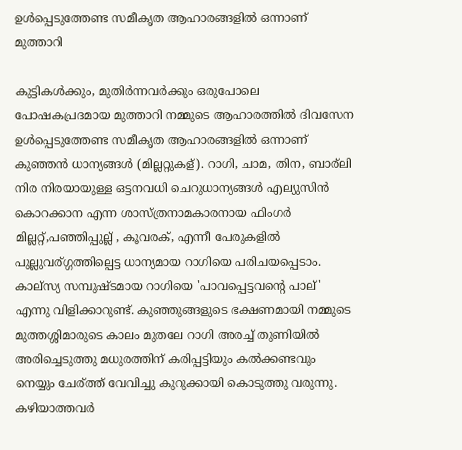ഉൾപ്പെടുത്തേണ്ട സമീകൃത ആഹാരങ്ങളിൽ ഒന്നാണ് മുത്താറി

കുട്ടികള്‍ക്കും, മുതിര്‍ന്നവര്‍ക്കും ഒരുപോലെ പോഷകപ്രദമായ മുത്താറി നമ്മുടെ ആഹാരത്തിൽ ദിവസേന ഉൾപ്പെടുത്തേണ്ട സമീകൃത ആഹാരങ്ങളിൽ ഒന്നാണ് കുഞ്ഞൻ ധാന്യങ്ങൾ (മില്ലറ്റുകള്). റാഗി, ചാമ, തിന, ബാര്ലി നിര നിരയായുള്ള ഒട്ടനവധി ചെറുധാന്യങ്ങൾ എല്യുസിൻ കൊറക്കാന എന്ന ശാസ്ത്രനാമകാരനായ ഫിംഗർ മില്ലറ്റ്,പഞ്ഞിപ്പുല്ല് , കൂവരക്, എന്നീ പേരുകളിൽ പുല്ലുവര്ഗ്ഗത്തില്പെട്ട ധാന്യമായ റാഗിയെ പരിചയപ്പെടാം. കാല്സ്യ സമ്പുഷ്ടമായ റാഗിയെ 'പാവപ്പെട്ടവന്റെ പാല്' എന്നു വിളിക്കാറുണ്ട്. കുഞ്ഞുങ്ങളുടെ ഭക്ഷണമായി നമ്മുടെ മുത്തശ്ശിമാരുടെ കാലം മുതലേ റാഗി അരച്ച് തുണിയിൽ അരിച്ചെടുത്തു മധുരത്തിന് കരിപ്പട്ടിയും കൽക്കണ്ടവും നെയ്യും ചേര്ത്ത് വേവിച്ചു കുറുക്കായി കൊടുത്തു വരുന്നു. കഴിയാത്തവർ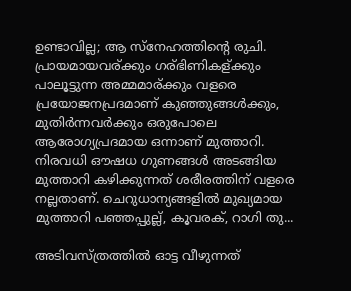ഉണ്ടാവില്ല; ആ സ്നേഹത്തിന്റെ രുചി. പ്രായമായവര്ക്കും ഗര്ഭിണികള്ക്കും പാലൂട്ടുന്ന അമ്മമാര്ക്കും വളരെ പ്രയോജനപ്രദമാണ് കുഞ്ഞുങ്ങള്‍ക്കും, മുതിര്‍ന്നവര്‍ക്കും ഒരുപോലെ ആരോഗ്യപ്രദമായ ഒന്നാണ് മുത്താറി. നിരവധി ഔഷധ ഗുണങ്ങള്‍ അടങ്ങിയ മുത്താറി കഴിക്കുന്നത് ശരീരത്തിന് വളരെ നല്ലതാണ്. ചെറുധാന്യങ്ങളില്‍ മുഖ്യമായ മുത്താറി പഞ്ഞപ്പുല്ല്, കൂവരക്, റാഗി തു...

അടിവസ്ത്രത്തില്‍ ഓട്ട വീഴുന്നത്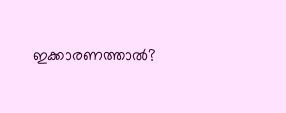ഇക്കാരണത്താല്‍?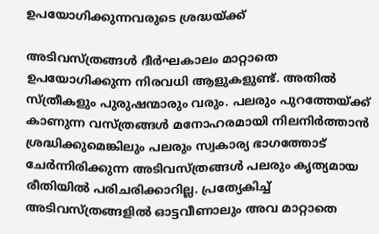ഉപയോഗിക്കുന്നവരുടെ ശ്രദ്ധയ്ക്ക്

അടിവസ്ത്രങ്ങള്‍ ദീര്‍ഘകാലം മാറ്റാതെ ഉപയോഗിക്കുന്ന നിരവധി ആളുകളുണ്ട്. അതില്‍ സ്ത്രീകളും പുരുഷന്മാരും വരും. പലരും പുറത്തേയ്ക്ക് കാണുന്ന വസ്ത്രങ്ങള്‍ മനോഹരമായി നിലനിര്‍ത്താന്‍ ശ്രദ്ധിക്കുമെങ്കിലും പലരും സ്വകാര്യ ഭാഗത്തോട് ചേര്‍ന്നിരിക്കുന്ന അടിവസ്ത്രങ്ങള്‍ പലരും കൃത്യമായ രീതിയില്‍ പരിചരിക്കാറില്ല. പ്രത്യേകിച്ച്‌ അടിവസ്ത്രങ്ങളില്‍ ഓട്ടവീണാലും അവ മാറ്റാതെ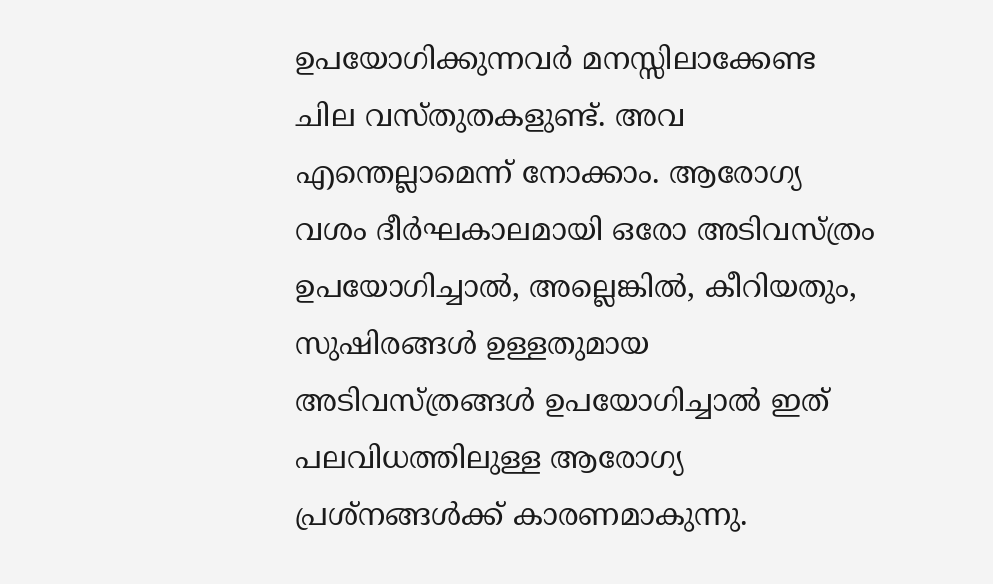ഉപയോഗിക്കുന്നവര്‍ മനസ്സിലാക്കേണ്ട ചില വസ്തുതകളുണ്ട്. അവ എന്തെല്ലാമെന്ന് നോക്കാം. ആരോഗ്യ വശം ദീര്‍ഘകാലമായി ഒരോ അടിവസ്ത്രം ഉപയോഗിച്ചാല്‍, അല്ലെങ്കില്‍, കീറിയതും, സുഷിരങ്ങള്‍ ഉള്ളതുമായ അടിവസ്ത്രങ്ങള്‍ ഉപയോഗിച്ചാല്‍ ഇത് പലവിധത്തിലുള്ള ആരോഗ്യ പ്രശ്‌നങ്ങള്‍ക്ക് കാരണമാകുന്നു.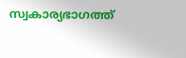സ്വകാര്യഭാഗത്ത്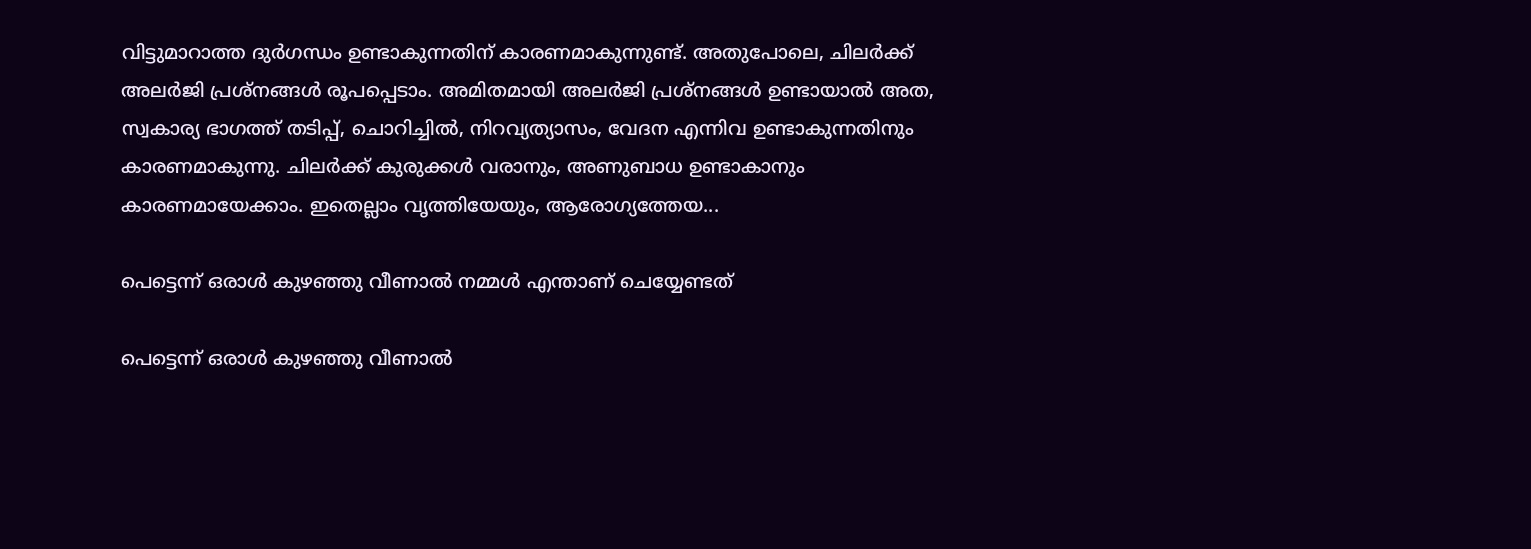വിട്ടുമാറാത്ത ദുര്‍ഗന്ധം ഉണ്ടാകുന്നതിന് കാരണമാകുന്നുണ്ട്. അതുപോലെ, ചിലര്‍ക്ക് അലര്‍ജി പ്രശ്‌നങ്ങള്‍ രൂപപ്പെടാം. അമിതമായി അലര്‍ജി പ്രശ്‌നങ്ങള്‍ ഉണ്ടായാല്‍ അത, സ്വകാര്യ ഭാഗത്ത് തടിപ്പ്, ചൊറിച്ചില്‍, നിറവ്യത്യാസം, വേദന എന്നിവ ഉണ്ടാകുന്നതിനും കാരണമാകുന്നു. ചിലര്‍ക്ക് കുരുക്കള്‍ വരാനും, അണുബാധ ഉണ്ടാകാനും കാരണമായേക്കാം. ഇതെല്ലാം വൃത്തിയേയും, ആരോഗ്യത്തേയ...

പെട്ടെന്ന് ഒരാൾ കുഴഞ്ഞു വീണാൽ നമ്മൾ എന്താണ് ചെയ്യേണ്ടത്

പെട്ടെന്ന് ഒരാൾ കുഴഞ്ഞു വീണാൽ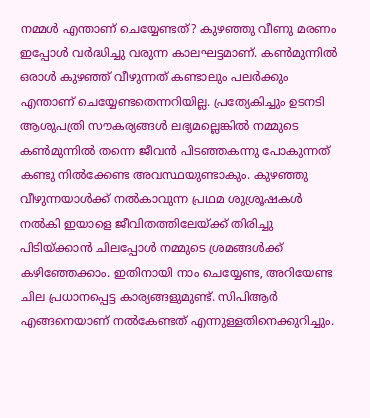നമ്മൾ എന്താണ് ചെയ്യേണ്ടത്? കുഴഞ്ഞു വീണു മരണം ഇപ്പോള്‍ വര്‍ദ്ധിച്ചു വരുന്ന കാലഘട്ടമാണ്. കണ്‍മുന്നില്‍ ഒരാള്‍ കുഴഞ്ഞ് വീഴുന്നത് കണ്ടാലും പലര്‍ക്കും എന്താണ് ചെയ്യേണ്ടതെന്നറിയില്ല. പ്രത്യേകിച്ചും ഉടനടി ആശുപത്രി സൗകര്യങ്ങള്‍ ലഭ്യമല്ലെങ്കില്‍ നമ്മുടെ കണ്‍മുന്നില്‍ തന്നെ ജീവന്‍ പിടഞ്ഞകന്നു പോകുന്നത് കണ്ടു നില്‍ക്കേണ്ട അവസ്ഥയുണ്ടാകും. കുഴഞ്ഞു വീഴുന്നയാള്‍ക്ക് നല്‍കാവുന്ന പ്രഥമ ശുശ്രൂഷകള്‍ നല്‍കി ഇയാളെ ജീവിതത്തിലേയ്ക്ക് തിരിച്ചു പിടിയ്ക്കാന്‍ ചിലപ്പോള്‍ നമ്മുടെ ശ്രമങ്ങള്‍ക്ക് കഴിഞ്ഞേക്കാം. ഇതിനായി നാം ചെയ്യേണ്ട, അറിയേണ്ട ചില പ്രധാനപ്പെട്ട കാര്യങ്ങളുമുണ്ട്. സിപിആർ എങ്ങനെയാണ് നൽകേണ്ടത് എന്നുള്ളതിനെക്കുറിച്ചും.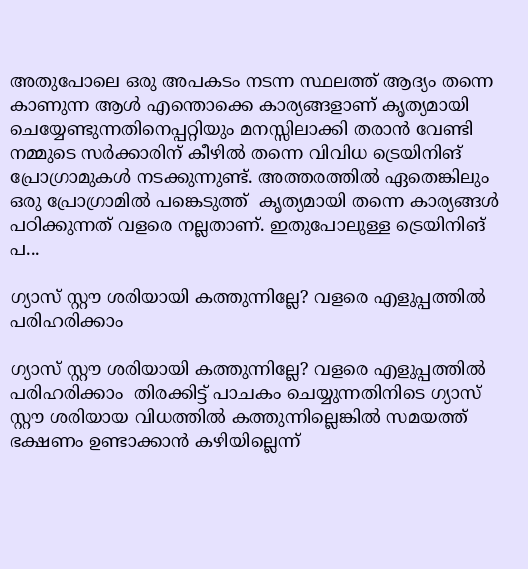അതുപോലെ ഒരു അപകടം നടന്ന സ്ഥലത്ത് ആദ്യം തന്നെ കാണുന്ന ആൾ എന്തൊക്കെ കാര്യങ്ങളാണ് കൃത്യമായി ചെയ്യേണ്ടുന്നതിനെപ്പറ്റിയും മനസ്സിലാക്കി തരാൻ വേണ്ടി നമ്മുടെ സർക്കാരിന് കീഴിൽ തന്നെ വിവിധ ട്രെയിനിങ് പ്രോഗ്രാമുകൾ നടക്കുന്നുണ്ട്. അത്തരത്തിൽ ഏതെങ്കിലും ഒരു പ്രോഗ്രാമിൽ പങ്കെടുത്ത്  കൃത്യമായി തന്നെ കാര്യങ്ങൾ പഠിക്കുന്നത് വളരെ നല്ലതാണ്. ഇതുപോലുള്ള ട്രെയിനിങ് പ...

ഗ്യാസ് സ്റ്റൗ ശരിയായി കത്തുന്നില്ലേ? വളരെ എളുപ്പത്തിൽ പരിഹരിക്കാം

ഗ്യാസ് സ്റ്റൗ ശരിയായി കത്തുന്നില്ലേ? വളരെ എളുപ്പത്തിൽ പരിഹരിക്കാം  തിരക്കിട്ട് പാചകം ചെയ്യുന്നതിനിടെ ഗ്യാസ് സ്റ്റൗ ശരിയായ വിധത്തിൽ കത്തുന്നില്ലെങ്കിൽ സമയത്ത് ഭക്ഷണം ഉണ്ടാക്കാൻ കഴിയില്ലെന്ന്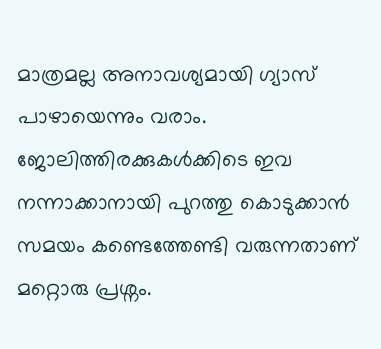മാത്രമല്ല അനാവശ്യമായി ഗ്യാസ് പാഴായെന്നും വരാം. ജോലിത്തിരക്കുകൾക്കിടെ ഇവ നന്നാക്കാനായി പുറത്തു കൊടുക്കാൻ സമയം കണ്ടെത്തേണ്ടി വരുന്നതാണ് മറ്റൊരു പ്രശ്നം.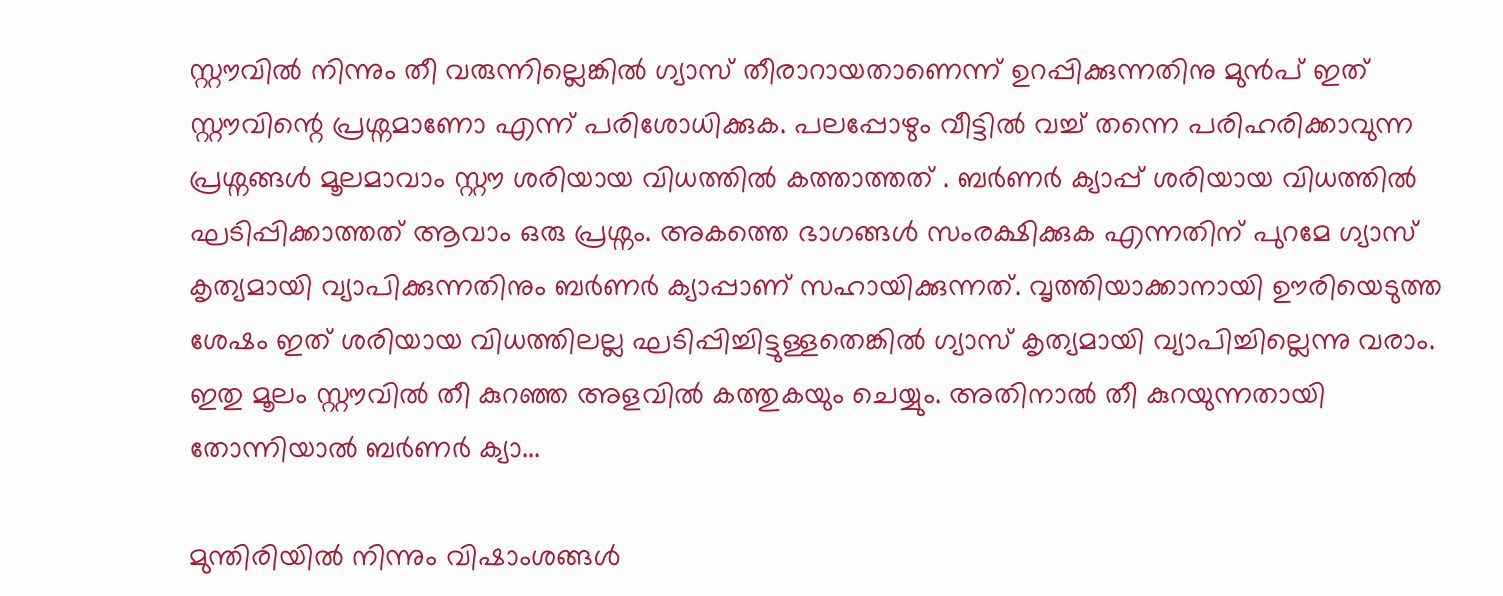സ്റ്റൗവിൽ നിന്നും തീ വരുന്നില്ലെങ്കിൽ ഗ്യാസ് തീരാറായതാണെന്ന് ഉറപ്പിക്കുന്നതിനു മുൻപ് ഇത് സ്റ്റൗവിന്റെ പ്രശ്നമാണോ എന്ന് പരിശോധിക്കുക. പലപ്പോഴും വീട്ടിൽ വച്ച് തന്നെ പരിഹരിക്കാവുന്ന പ്രശ്നങ്ങൾ മൂലമാവാം സ്റ്റൗ ശരിയായ വിധത്തിൽ കത്താത്തത് . ബർണർ ക്യാപ്പ് ശരിയായ വിധത്തിൽ ഘടിപ്പിക്കാത്തത് ആവാം ഒരു പ്രശ്നം. അകത്തെ ഭാഗങ്ങൾ സംരക്ഷിക്കുക എന്നതിന് പുറമേ ഗ്യാസ് കൃത്യമായി വ്യാപിക്കുന്നതിനും ബർണർ ക്യാപ്പാണ് സഹായിക്കുന്നത്. വൃത്തിയാക്കാനായി ഊരിയെടുത്ത ശേഷം ഇത് ശരിയായ വിധത്തിലല്ല ഘടിപ്പിച്ചിട്ടുള്ളതെങ്കിൽ ഗ്യാസ് കൃത്യമായി വ്യാപിച്ചില്ലെന്നു വരാം. ഇതു മൂലം സ്റ്റൗവിൽ തീ കുറഞ്ഞ അളവിൽ കത്തുകയും ചെയ്യും. അതിനാൽ തീ കുറയുന്നതായി തോന്നിയാൽ ബർണർ ക്യാ...

മുന്തിരിയിൽ നിന്നും വിഷാംശങ്ങൾ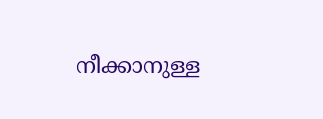നീക്കാനുള്ള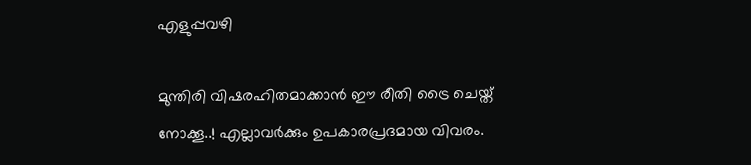എളുപ്പവഴി

മുന്തിരി വിഷരഹിതമാക്കാൻ ഈ രീതി ട്രൈ ചെയ്ത് നോക്കൂ..! എല്ലാവർക്കും ഉപകാരപ്രദമായ വിവരം.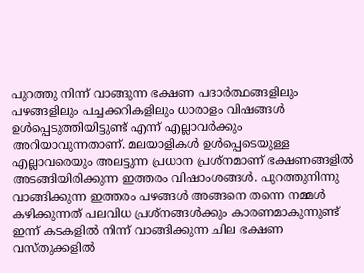പുറത്തു നിന്ന് വാങ്ങുന്ന ഭക്ഷണ പദാർത്ഥങ്ങളിലും പഴങ്ങളിലും പച്ചക്കറികളിലും ധാരാളം വിഷങ്ങൾ ഉൾപ്പെടുത്തിയിട്ടുണ്ട് എന്ന് എല്ലാവർക്കും അറിയാവുന്നതാണ്. മലയാളികൾ ഉൾപ്പെടെയുള്ള എല്ലാവരെയും അലട്ടുന്ന പ്രധാന പ്രശ്നമാണ് ഭക്ഷണങ്ങളിൽ അടങ്ങിയിരിക്കുന്ന ഇത്തരം വിഷാംശങ്ങൾ. പുറത്തുനിന്നു വാങ്ങിക്കുന്ന ഇത്തരം പഴങ്ങൾ അങ്ങനെ തന്നെ നമ്മൾ കഴിക്കുന്നത് പലവിധ പ്രശ്നങ്ങൾക്കും കാരണമാകുന്നുണ്ട്  ഇന്ന് കടകളിൽ നിന്ന് വാങ്ങിക്കുന്ന ചില ഭക്ഷണ വസ്തുക്കളിൽ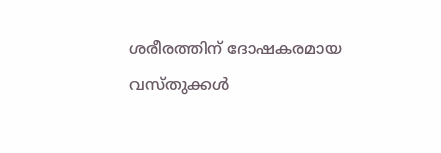ശരീരത്തിന് ദോഷകരമായ വസ്തുക്കൾ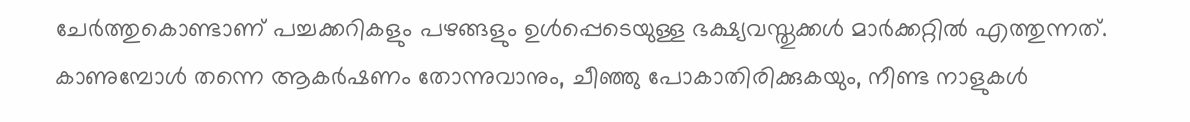ചേർത്തുകൊണ്ടാണ് പച്ചക്കറികളും പഴങ്ങളും ഉൾപ്പെടെയുള്ള ഭക്ഷ്യവസ്തുക്കൾ മാർക്കറ്റിൽ എത്തുന്നത്. കാണുമ്പോൾ തന്നെ ആകർഷണം തോന്നുവാനും, ചീഞ്ഞു പോകാതിരിക്കുകയും, നീണ്ട നാളുകൾ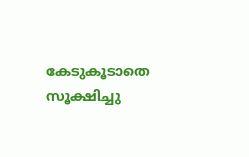കേടുകൂടാതെ സൂക്ഷിച്ചു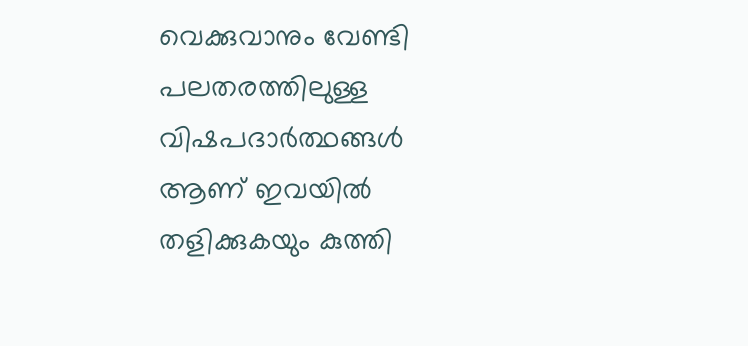വെക്കുവാനും വേണ്ടി പലതരത്തിലുള്ള വിഷപദാർത്ഥങ്ങൾ ആണ് ഇവയിൽ തളിക്കുകയും കുത്തി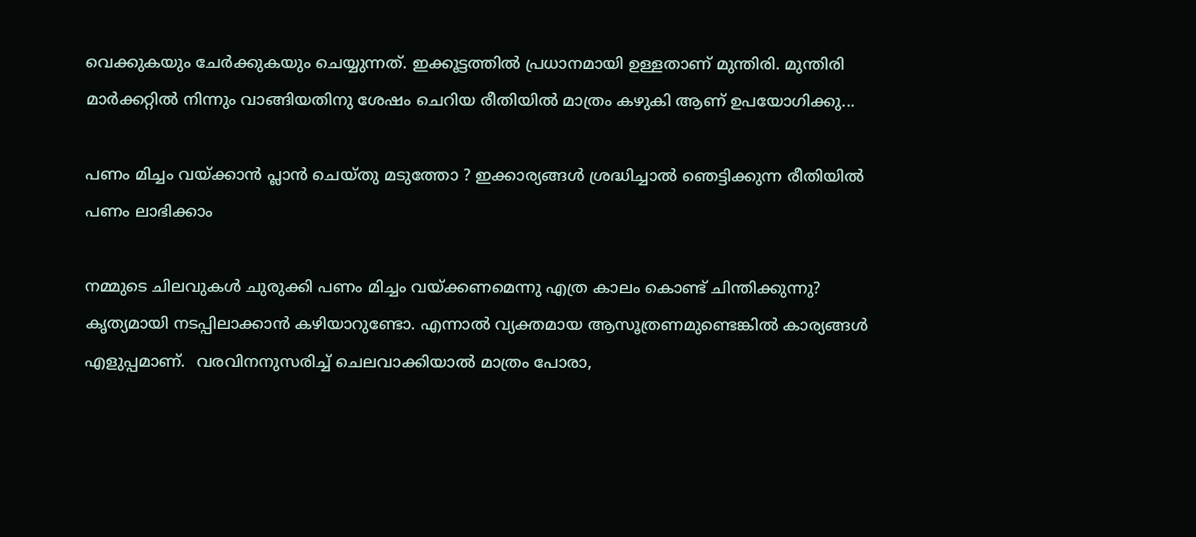വെക്കുകയും ചേർക്കുകയും ചെയ്യുന്നത്. ഇക്കൂട്ടത്തിൽ പ്രധാനമായി ഉള്ളതാണ് മുന്തിരി. മുന്തിരി മാർക്കറ്റിൽ നിന്നും വാങ്ങിയതിനു ശേഷം ചെറിയ രീതിയിൽ മാത്രം കഴുകി ആണ് ഉപയോഗിക്കു...

പണം മിച്ചം വയ്ക്കാന്‍ പ്ലാന്‍ ചെയ്തു മടുത്തോ ? ഇക്കാര്യങ്ങള്‍ ശ്രദ്ധിച്ചാല്‍ ഞെട്ടിക്കുന്ന രീതിയില്‍ പണം ലാഭിക്കാം

നമ്മുടെ ചിലവുകള്‍ ചുരുക്കി പണം മിച്ചം വയ്ക്കണമെന്നു എത്ര കാലം കൊണ്ട് ചിന്തിക്കുന്നു? കൃത്യമായി നടപ്പിലാക്കാന്‍ കഴിയാറുണ്ടോ. എന്നാല്‍ വ്യക്തമായ ആസൂത്രണമുണ്ടെങ്കില്‍ കാര്യങ്ങള്‍ എളുപ്പമാണ്.  വരവിനനുസരിച്ച്‌ ചെലവാക്കിയാല്‍ മാത്രം പോരാ,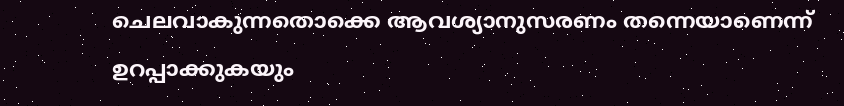ചെലവാകുന്നതൊക്കെ ആവശ്യാനുസരണം തന്നെയാണെന്ന് ഉറപ്പാക്കുകയും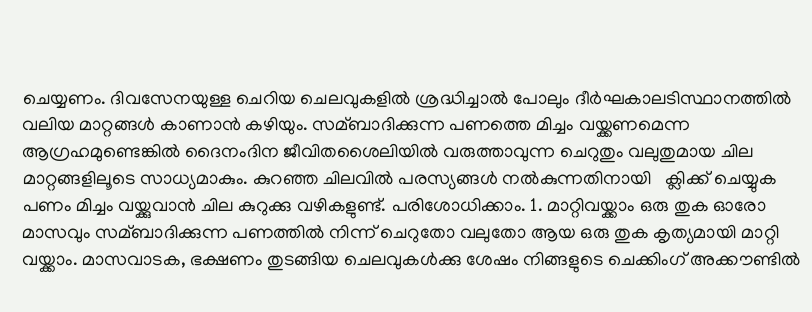ചെയ്യണം. ദിവസേനയുള്ള ചെറിയ ചെലവുകളില്‍ ശ്രദ്ധിച്ചാല്‍ പോലും ദീര്‍ഘകാലടിസ്ഥാനത്തില്‍ വലിയ മാറ്റങ്ങള്‍ കാണാന്‍ കഴിയും. സമ്ബാദിക്കുന്ന പണത്തെ മിച്ചം വയ്ക്കണമെന്ന ആഗ്രഹമുണ്ടെങ്കില്‍ ദൈനംദിന ജീവിതശൈലിയില്‍ വരുത്താവുന്ന ചെറുതും വലുതുമായ ചില മാറ്റങ്ങളിലൂടെ സാധ്യമാകും. കുറഞ്ഞ ചിലവിൽ പരസ്യങ്ങൾ നൽകുന്നതിനായി   ക്ലിക്ക് ചെയ്യുക പണം മിച്ചം വയ്ക്കുവാന്‍ ചില കുറുക്കു വഴികളുണ്ട്. പരിശോധിക്കാം. 1. മാറ്റിവയ്ക്കാം ഒരു തുക ഓരോ മാസവും സമ്ബാദിക്കുന്ന പണത്തില്‍ നിന്ന് ചെറുതോ വലുതോ ആയ ഒരു തുക കൃത്യമായി മാറ്റി വയ്ക്കാം. മാസവാടക, ഭക്ഷണം തുടങ്ങിയ ചെലവുകള്‍ക്കു ശേഷം നിങ്ങളുടെ ചെക്കിംഗ് അക്കൗണ്ടില്‍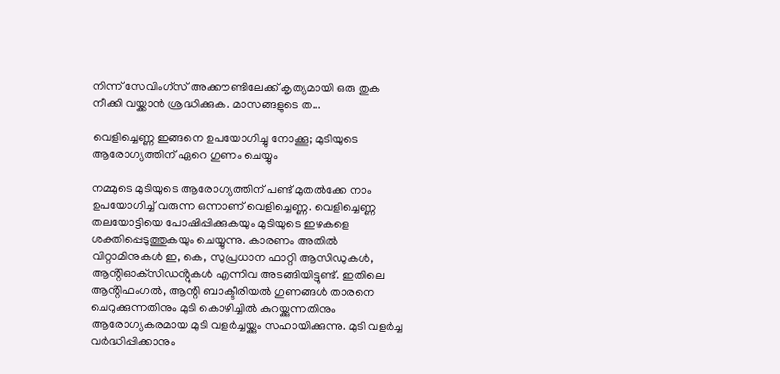നിന്ന് സേവിംഗ്‌സ് അക്കൗണ്ടിലേക്ക് കൃത്യമായി ഒരു തുക നീക്കി വയ്ക്കാന്‍ ശ്രദ്ധിക്കുക. മാസങ്ങളുടെ ത...

വെളിച്ചെണ്ണ ഇങ്ങനെ ഉപയോഗിച്ചു നോക്കൂ; മുടിയുടെ ആരോഗ്യത്തിന് ഏറെ ഗുണം ചെയ്യും

നമ്മുടെ മുടിയുടെ ആരോഗ്യത്തിന് പണ്ട് മുതല്‍ക്കേ നാം ഉപയോഗിച്ച്‌ വരുന്ന ഒന്നാണ് വെളിച്ചെണ്ണ. വെളിച്ചെണ്ണ തലയോട്ടിയെ പോഷിപ്പിക്കുകയും മുടിയുടെ ഇഴകളെ ശക്തിപ്പെടുത്തുകയും ചെയ്യുന്നു. കാരണം അതില്‍ വിറ്റാമിനുകള്‍ ഇ, കെ, സുപ്രധാന ഫാറ്റി ആസിഡുകള്‍, ആൻ്റിഓക്‌സിഡൻ്റുകള്‍ എന്നിവ അടങ്ങിയിട്ടുണ്ട്. ഇതിലെ ആൻ്റിഫംഗല്‍, ആന്റി ബാക്ടീരിയല്‍ ഗുണങ്ങള്‍ താരനെ ചെറുക്കുന്നതിനും മുടി കൊഴിച്ചില്‍ കുറയ്ക്കുന്നതിനും ആരോഗ്യകരമായ മുടി വളർച്ചയ്ക്കും സഹായിക്കുന്നു. മുടി വളർച്ച വർദ്ധിപ്പിക്കാനും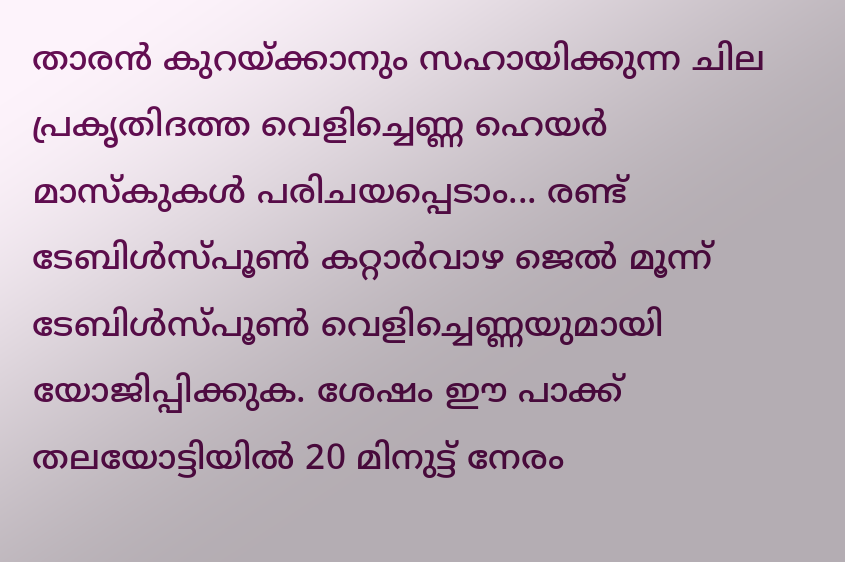താരൻ കുറയ്ക്കാനും സഹായിക്കുന്ന ചില പ്രകൃതിദത്ത വെളിച്ചെണ്ണ ഹെയർ മാസ്കുകൾ പരിചയപ്പെടാം... രണ്ട് ടേബിള്‍സ്പൂണ്‍ കറ്റാർവാഴ ജെല്‍ മൂന്ന് ടേബിള്‍സ്പൂണ്‍ വെളിച്ചെണ്ണയുമായി യോജിപ്പിക്കുക. ശേഷം ഈ പാക്ക് തലയോട്ടിയില്‍ 20 മിനുട്ട് നേരം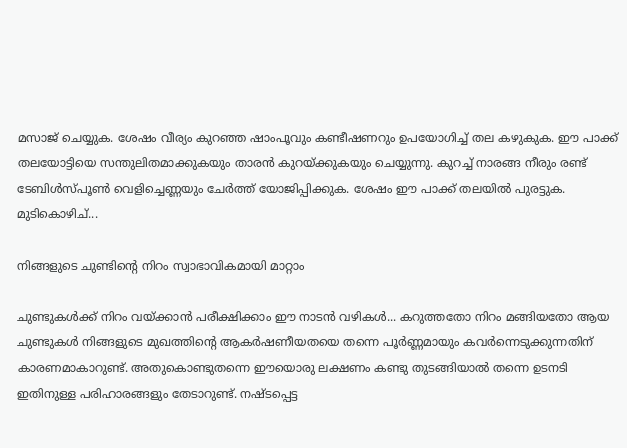മസാജ് ചെയ്യുക. ശേഷം വീര്യം കുറഞ്ഞ ഷാംപൂവും കണ്ടീഷണറും ഉപയോഗിച്ച്‌ തല കഴുകുക. ഈ പാക്ക് തലയോട്ടിയെ സന്തുലിതമാക്കുകയും താരൻ കുറയ്ക്കുകയും ചെയ്യുന്നു. കുറച്ച്‌ നാരങ്ങ നീരും രണ്ട് ടേബിള്‍സ്പൂണ്‍ വെളിച്ചെണ്ണയും ചേർത്ത് യോജിപ്പിക്കുക. ശേഷം ഈ പാക്ക് തലയില്‍ പുരട്ടുക. മുടികൊഴിച്...

നിങ്ങളുടെ ചുണ്ടിന്റെ നിറം സ്വാഭാവികമായി മാറ്റാം

ചുണ്ടുകള്‍ക്ക് നിറം വയ്ക്കാന്‍ പരീക്ഷിക്കാം ഈ നാടന്‍ വഴികള്‍... കറുത്തതോ നിറം മങ്ങിയതോ ആയ ചുണ്ടുകൾ നിങ്ങളുടെ മുഖത്തിൻ്റെ ആകർഷണീയതയെ തന്നെ പൂർണ്ണമായും കവർന്നെടുക്കുന്നതിന് കാരണമാകാറുണ്ട്. അതുകൊണ്ടുതന്നെ ഈയൊരു ലക്ഷണം കണ്ടു തുടങ്ങിയാൽ തന്നെ ഉടനടി ഇതിനുള്ള പരിഹാരങ്ങളും തേടാറുണ്ട്. നഷ്ടപ്പെട്ട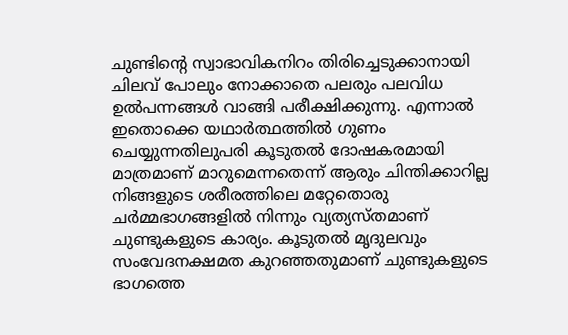ചുണ്ടിൻ്റെ സ്വാഭാവികനിറം തിരിച്ചെടുക്കാനായി ചിലവ് പോലും നോക്കാതെ പലരും പലവിധ ഉൽപന്നങ്ങൾ വാങ്ങി പരീക്ഷിക്കുന്നു. എന്നാൽ ഇതൊക്കെ യഥാർത്ഥത്തിൽ ഗുണം ചെയ്യുന്നതിലുപരി കൂടുതൽ ദോഷകരമായി മാത്രമാണ് മാറുമെന്നതെന്ന് ആരും ചിന്തിക്കാറില്ല നിങ്ങളുടെ ശരീരത്തിലെ മറ്റേതൊരു ചർമ്മഭാഗങ്ങളിൽ നിന്നും വ്യത്യസ്തമാണ് ചുണ്ടുകളുടെ കാര്യം. കൂടുതൽ മൃദുലവും സംവേദനക്ഷമത കുറഞ്ഞതുമാണ് ചുണ്ടുകളുടെ ഭാഗത്തെ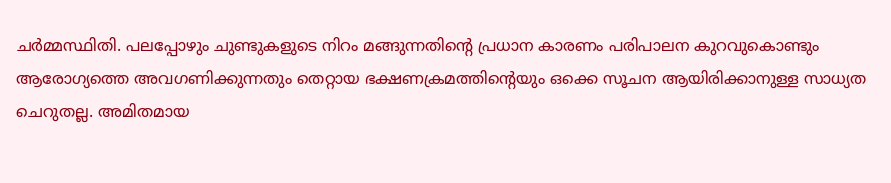ചർമ്മസ്ഥിതി. പലപ്പോഴും ചുണ്ടുകളുടെ നിറം മങ്ങുന്നതിൻ്റെ പ്രധാന കാരണം പരിപാലന കുറവുകൊണ്ടും ആരോഗ്യത്തെ അവഗണിക്കുന്നതും തെറ്റായ ഭക്ഷണക്രമത്തിന്റെയും ഒക്കെ സൂചന ആയിരിക്കാനുള്ള സാധ്യത ചെറുതല്ല. അമിതമായ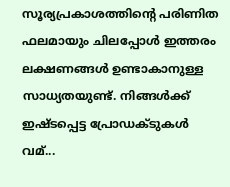സൂര്യപ്രകാശത്തിന്റെ പരിണിത ഫലമായും ചിലപ്പോൾ ഇത്തരം ലക്ഷണങ്ങൾ ഉണ്ടാകാനുള്ള സാധ്യതയുണ്ട്. നിങ്ങൾക്ക് ഇഷ്ടപ്പെട്ട പ്രോഡക്ടുകൾ വമ്...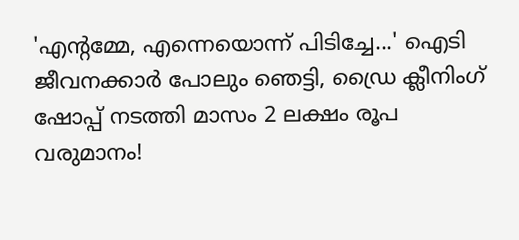'എന്റമ്മേ, എന്നെയൊന്ന് പിടിച്ചേ...' ഐടി ജീവനക്കാര്‍ പോലും ഞെട്ടി, ഡ്രൈ ക്ലീനിംഗ് ഷോപ്പ് നടത്തി മാസം 2 ലക്ഷം രൂപ വരുമാനം!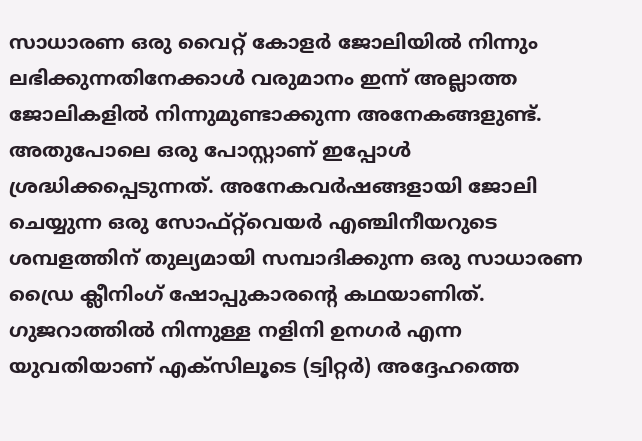സാധാരണ ഒരു വൈറ്റ് കോളർ ജോലിയില്‍ നിന്നും ലഭിക്കുന്നതിനേക്കാള്‍ വരുമാനം ഇന്ന് അല്ലാത്ത ജോലികളില്‍ നിന്നുമുണ്ടാക്കുന്ന അനേകങ്ങളുണ്ട്. അതുപോലെ ഒരു പോസ്റ്റാണ് ഇപ്പോള്‍ ശ്രദ്ധിക്കപ്പെടുന്നത്. അനേകവർഷങ്ങളായി ജോലി ചെയ്യുന്ന ഒരു സോഫ്റ്റ്‌വെയർ എഞ്ചിനീയറുടെ ശമ്പളത്തിന് തുല്യമായി സമ്പാദിക്കുന്ന ഒരു സാധാരണ ഡ്രൈ ക്ലീനിംഗ് ഷോപ്പുകാരന്റെ കഥയാണിത്. ഗുജറാത്തില്‍ നിന്നുള്ള നളിനി ഉനഗർ എന്ന യുവതിയാണ് എക്സിലൂടെ (ട്വിറ്റർ) അദ്ദേഹത്തെ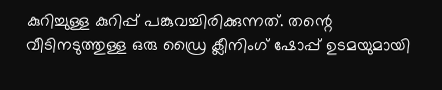കുറിച്ചുള്ള കുറിപ്പ് പങ്കുവച്ചിരിക്കുന്നത്. തന്റെ വീടിനടുത്തുള്ള ഒരു ഡ്രൈ ക്ലീനിംഗ് ഷോപ്പ് ഉടമയുമായി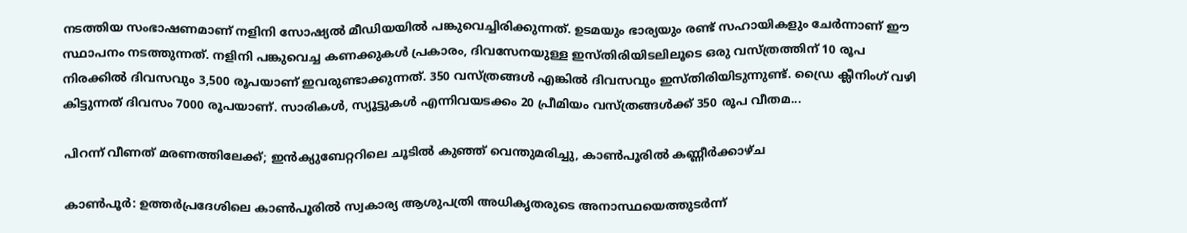നടത്തിയ സംഭാഷണമാണ് നളിനി സോഷ്യല്‍ മീഡിയയില്‍ പങ്കുവെച്ചിരിക്കുന്നത്. ഉടമയും ഭാര്യയും രണ്ട് സഹായികളും ചേർന്നാണ് ഈ സ്ഥാപനം നടത്തുന്നത്. നളിനി പങ്കുവെച്ച കണക്കുകള്‍ പ്രകാരം, ദിവസേനയുള്ള ഇസ്തിരിയിടലിലൂടെ ഒരു വസ്ത്രത്തിന് 10 രൂപ നിരക്കില്‍ ദിവസവും 3,500 രൂപയാണ് ഇവരുണ്ടാക്കുന്നത്. 350 വസ്ത്രങ്ങള്‍ എങ്കില്‍ ദിവസവും ഇസ്തിരിയിടുന്നുണ്ട്. ഡ്രൈ ക്ലീനിംഗ് വഴി കിട്ടുന്നത് ദിവസം 7000 രൂപയാണ്. സാരികള്‍, സ്യൂട്ടുകള്‍ എന്നിവയടക്കം 20 പ്രീമിയം വസ്ത്രങ്ങള്‍ക്ക് 350 രൂപ വീതമ...

പിറന്ന് വീണത് മരണത്തിലേക്ക്; ഇൻക്യുബേറ്ററിലെ ചൂടില്‍ കുഞ്ഞ് വെന്തുമരിച്ചു, കാണ്‍പൂരില്‍ കണ്ണീര്‍ക്കാഴ്ച

കാണ്‍പൂർ: ഉത്തർപ്രദേശിലെ കാണ്‍പൂരില്‍ സ്വകാര്യ ആശുപത്രി അധികൃതരുടെ അനാസ്ഥയെത്തുടർന്ന്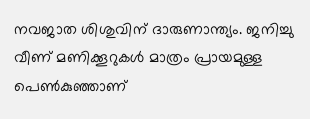നവജാത ശിശുവിന് ദാരുണാന്ത്യം. ജനിച്ചു വീണ് മണിക്കൂറുകള്‍ മാത്രം പ്രായമുള്ള പെണ്‍കുഞ്ഞാണ്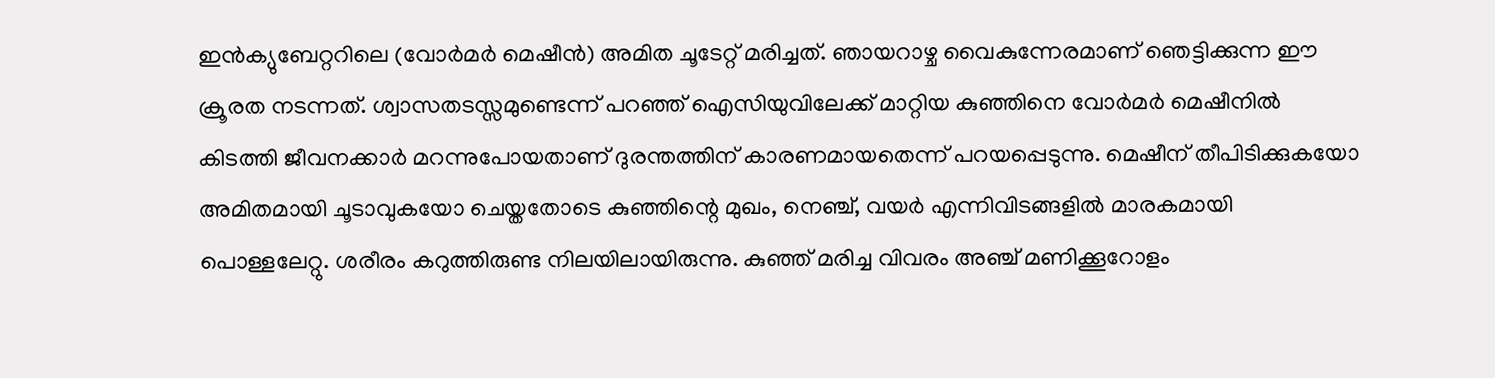ഇൻക്യുബേറ്ററിലെ (വോർമർ മെഷീൻ) അമിത ചൂടേറ്റ് മരിച്ചത്. ഞായറാഴ്ച വൈകുന്നേരമാണ് ഞെട്ടിക്കുന്ന ഈ ക്രൂരത നടന്നത്. ശ്വാസതടസ്സമുണ്ടെന്ന് പറഞ്ഞ് ഐസിയുവിലേക്ക് മാറ്റിയ കുഞ്ഞിനെ വോർമർ മെഷീനില്‍ കിടത്തി ജീവനക്കാർ മറന്നുപോയതാണ് ദുരന്തത്തിന് കാരണമായതെന്ന് പറയപ്പെടുന്നു. മെഷീന് തീപിടിക്കുകയോ അമിതമായി ചൂടാവുകയോ ചെയ്തതോടെ കുഞ്ഞിന്റെ മുഖം, നെഞ്ച്, വയർ എന്നിവിടങ്ങളില്‍ മാരകമായി പൊള്ളലേറ്റു. ശരീരം കറുത്തിരുണ്ട നിലയിലായിരുന്നു. കുഞ്ഞ് മരിച്ച വിവരം അഞ്ച് മണിക്കൂറോളം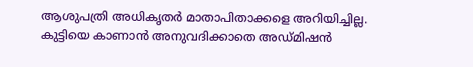ആശുപത്രി അധികൃതർ മാതാപിതാക്കളെ അറിയിച്ചില്ല. കുട്ടിയെ കാണാൻ അനുവദിക്കാതെ അഡ്മിഷൻ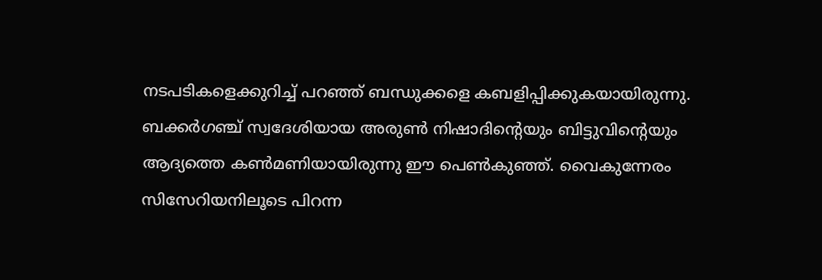നടപടികളെക്കുറിച്ച്‌ പറഞ്ഞ് ബന്ധുക്കളെ കബളിപ്പിക്കുകയായിരുന്നു. ബക്കർഗഞ്ച് സ്വദേശിയായ അരുണ്‍ നിഷാദിന്റെയും ബിട്ടുവിന്റെയും ആദ്യത്തെ കണ്‍മണിയായിരുന്നു ഈ പെണ്‍കുഞ്ഞ്. വൈകുന്നേരം സിസേറിയനിലൂടെ പിറന്ന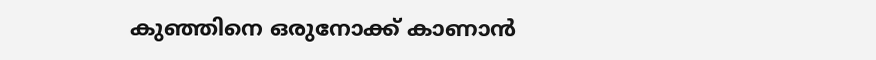കുഞ്ഞിനെ ഒരുനോക്ക് കാണാൻ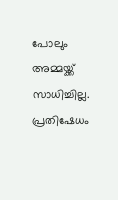പോലും അമ്മയ്ക്ക് സാധിച്ചില്ല. പ്രതിഷേധം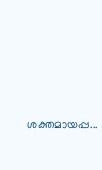ശക്തമായപ്പ...